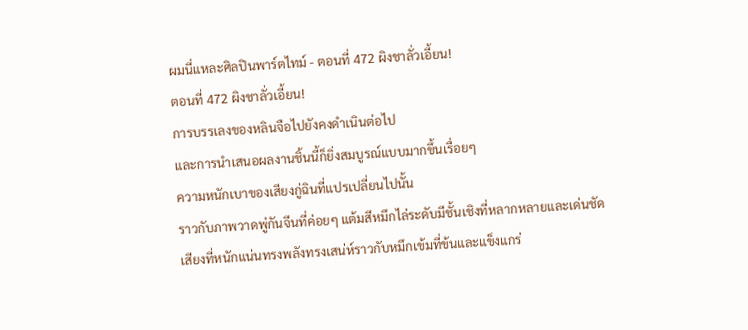ผมนี่แหละศิลปินพาร์ตไทม์ - ตอนที่ 472 ผิงชาลั่วเอี้ยน!
ตอนที่ 472 ผิงชาลั่วเอี้ยน!
การบรรเลงของหลินจือไปยังคงดำเนินต่อไป
และการนำเสนอผลงานชิ้นนี้ก็ยิ่งสมบูรณ์แบบมากขึ้นเรื่อยๆ
ความหนักเบาของเสียงกู่ฉินที่แปรเปลี่ยนไปนั้น
ราวกับภาพวาดพู่กันจีนที่ค่อยๆ แต้มสีหมึกไล่ระดับมีชั้นเชิงที่หลากหลายและเด่นชัด
เสียงที่หนักแน่นทรงพลังทรงเสน่ห์ราวกับหมึกเข้มที่ข้นและแข็งแกร่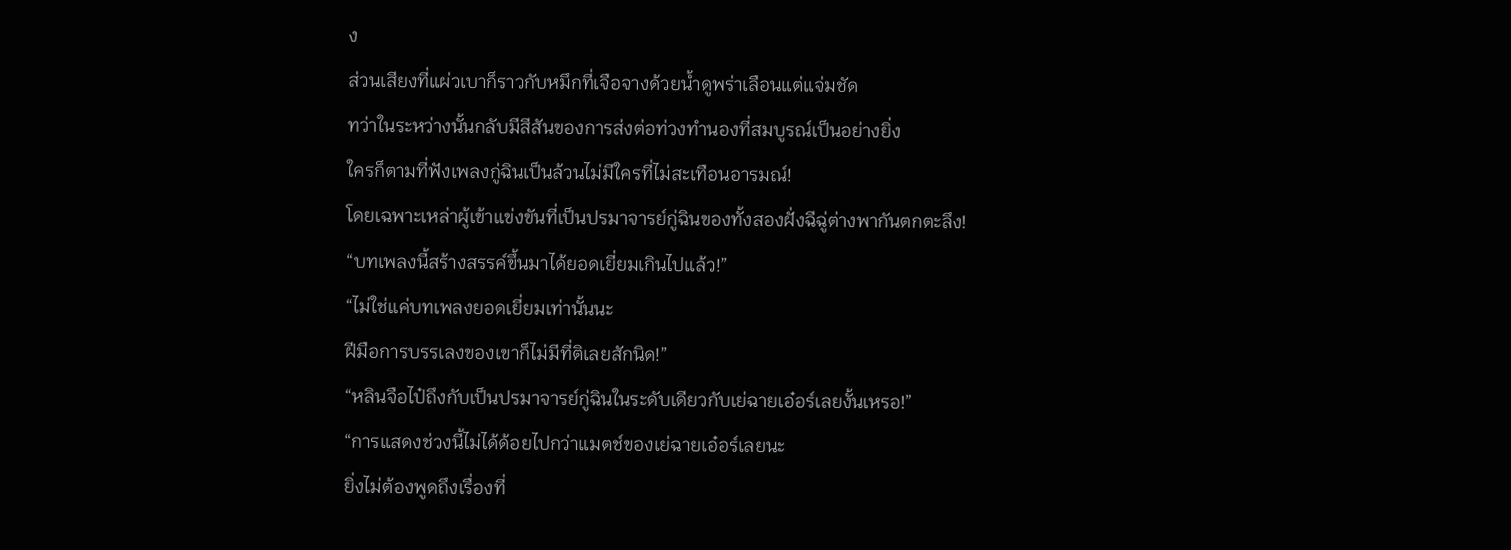ง
ส่วนเสียงที่แผ่วเบาก็ราวกับหมึกที่เจือจางด้วยน้ำดูพร่าเลือนแต่แจ่มชัด
ทว่าในระหว่างนั้นกลับมีสีสันของการส่งต่อท่วงทำนองที่สมบูรณ์เป็นอย่างยิ่ง
ใครก็ตามที่ฟังเพลงกู่ฉินเป็นล้วนไม่มีใครที่ไม่สะเทือนอารมณ์!
โดยเฉพาะเหล่าผู้เข้าแข่งขันที่เป็นปรมาจารย์กู่ฉินของทั้งสองฝั่งฉีฉู่ต่างพากันตกตะลึง!
“บทเพลงนี้สร้างสรรค์ขึ้นมาได้ยอดเยี่ยมเกินไปแล้ว!”
“ไม่ใช่แค่บทเพลงยอดเยี่ยมเท่านั้นนะ
ฝีมือการบรรเลงของเขาก็ไม่มีที่ติเลยสักนิด!”
“หลินจือไป๋ถึงกับเป็นปรมาจารย์กู่ฉินในระดับเดียวกับเย่ฉายเอ๋อร์เลยงั้นเหรอ!”
“การแสดงช่วงนี้ไม่ได้ด้อยไปกว่าแมตช์ของเย่ฉายเอ๋อร์เลยนะ
ยิ่งไม่ต้องพูดถึงเรื่องที่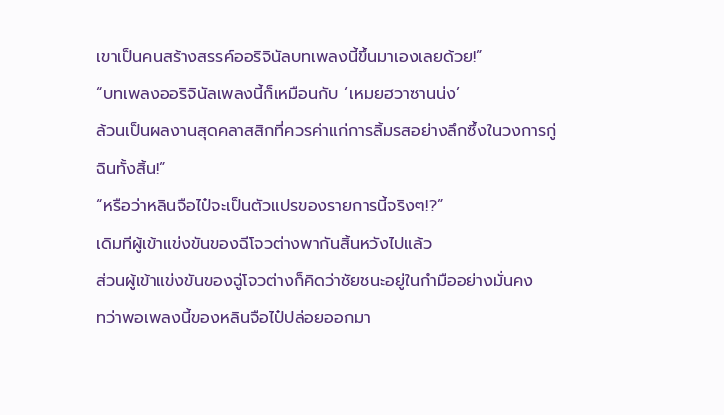เขาเป็นคนสร้างสรรค์ออริจินัลบทเพลงนี้ขึ้นมาเองเลยด้วย!”
“บทเพลงออริจินัลเพลงนี้ก็เหมือนกับ ‘เหมยฮวาซานน่ง’
ล้วนเป็นผลงานสุดคลาสสิกที่ควรค่าแก่การลิ้มรสอย่างลึกซึ้งในวงการกู่ฉินทั้งสิ้น!”
“หรือว่าหลินจือไป๋จะเป็นตัวแปรของรายการนี้จริงๆ!?”
เดิมทีผู้เข้าแข่งขันของฉีโจวต่างพากันสิ้นหวังไปแล้ว
ส่วนผู้เข้าแข่งขันของฉู่โจวต่างก็คิดว่าชัยชนะอยู่ในกำมืออย่างมั่นคง
ทว่าพอเพลงนี้ของหลินจือไป๋ปล่อยออกมา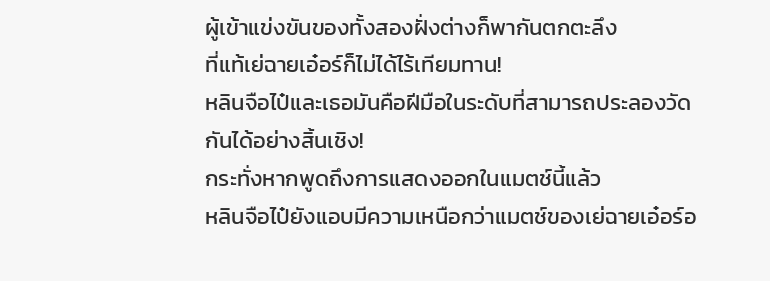ผู้เข้าแข่งขันของทั้งสองฝั่งต่างก็พากันตกตะลึง
ที่แท้เย่ฉายเอ๋อร์ก็ไม่ได้ไร้เทียมทาน!
หลินจือไป๋และเธอมันคือฝีมือในระดับที่สามารถประลองวัดกันได้อย่างสิ้นเชิง!
กระทั่งหากพูดถึงการแสดงออกในแมตช์นี้แล้ว
หลินจือไป๋ยังแอบมีความเหนือกว่าแมตช์ของเย่ฉายเอ๋อร์อ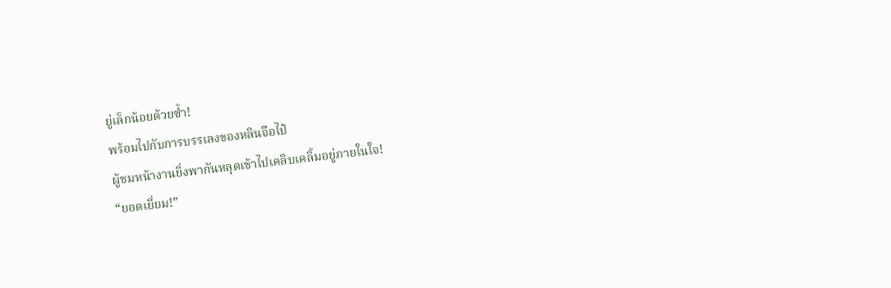ยู่เล็กน้อยด้วยซ้ำ!
พร้อมไปกับการบรรเลงของหลินจือไป๋
ผู้ชมหน้างานยิ่งพากันหลุดเข้าไปเคลิบเคลิ้มอยู่ภายในใจ!
“ยอดเยี่ยม!”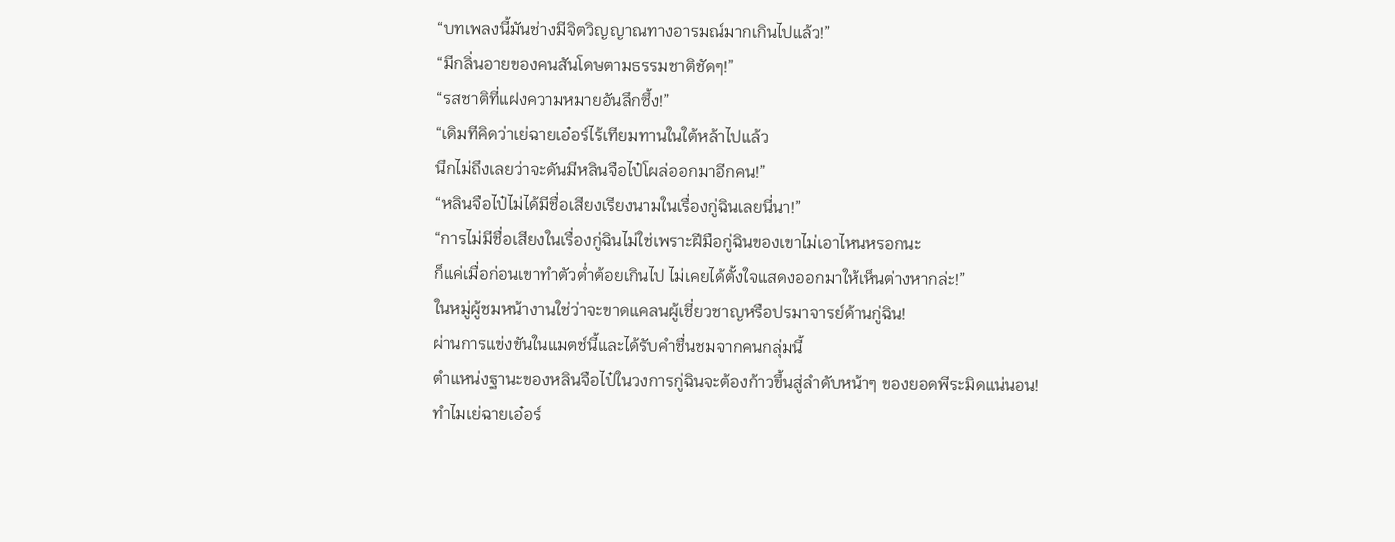“บทเพลงนี้มันช่างมีจิตวิญญาณทางอารมณ์มากเกินไปแล้ว!”
“มีกลิ่นอายของคนสันโดษตามธรรมชาติชัดๆ!”
“รสชาติที่แฝงความหมายอันลึกซึ้ง!”
“เดิมทีคิดว่าเย่ฉายเอ๋อร์ไร้เทียมทานในใต้หล้าไปแล้ว
นึกไม่ถึงเลยว่าจะดันมีหลินจือไป๋โผล่ออกมาอีกคน!”
“หลินจือไป๋ไม่ได้มีชื่อเสียงเรียงนามในเรื่องกู่ฉินเลยนี่นา!”
“การไม่มีชื่อเสียงในเรื่องกู่ฉินไม่ใช่เพราะฝีมือกู่ฉินของเขาไม่เอาไหนหรอกนะ
ก็แค่เมื่อก่อนเขาทําตัวต่ำต้อยเกินไป ไม่เคยได้ตั้งใจแสดงออกมาให้เห็นต่างหากล่ะ!”
ในหมู่ผู้ชมหน้างานใช่ว่าจะขาดแคลนผู้เชี่ยวชาญหรือปรมาจารย์ด้านกู่ฉิน!
ผ่านการแข่งขันในแมตช์นี้และได้รับคำชื่นชมจากคนกลุ่มนี้
ตำแหน่งฐานะของหลินจือไป๋ในวงการกู่ฉินจะต้องก้าวขึ้นสู่ลำดับหน้าๆ ของยอดพีระมิดแน่นอน!
ทำไมเย่ฉายเอ๋อร์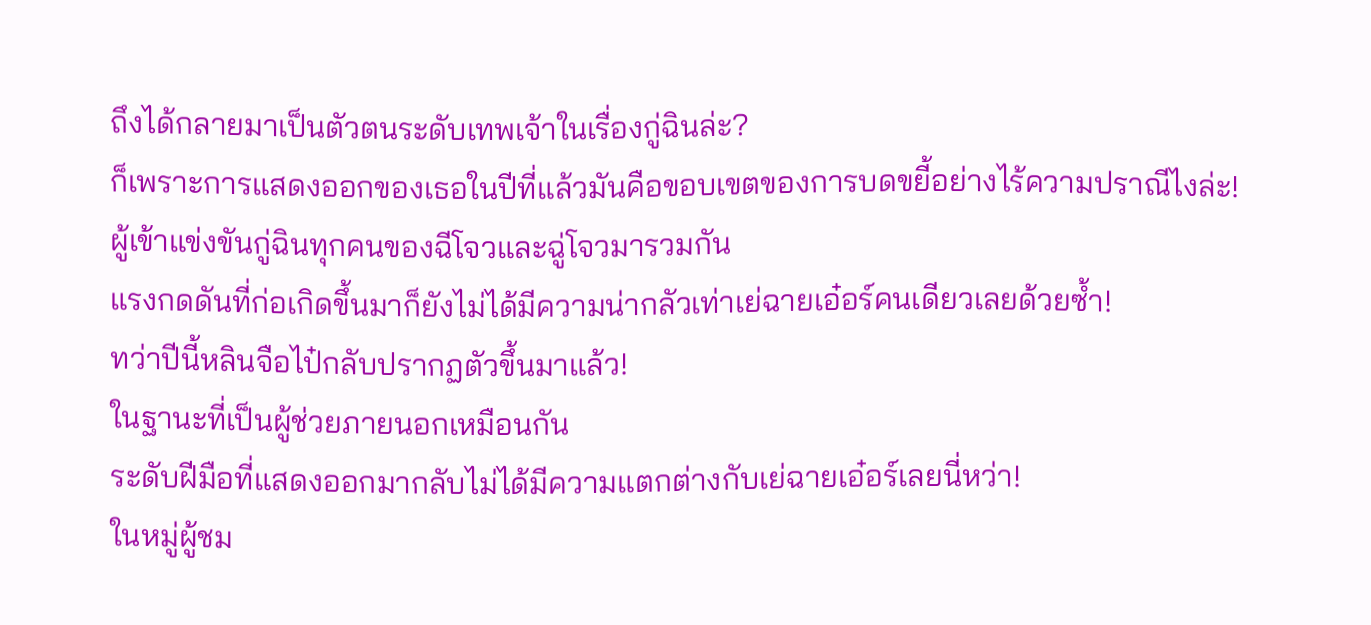ถึงได้กลายมาเป็นตัวตนระดับเทพเจ้าในเรื่องกู่ฉินล่ะ?
ก็เพราะการแสดงออกของเธอในปีที่แล้วมันคือขอบเขตของการบดขยี้อย่างไร้ความปราณีไงล่ะ!
ผู้เข้าแข่งขันกู่ฉินทุกคนของฉีโจวและฉู่โจวมารวมกัน
แรงกดดันที่ก่อเกิดขึ้นมาก็ยังไม่ได้มีความน่ากลัวเท่าเย่ฉายเอ๋อร์คนเดียวเลยด้วยซ้ำ!
ทว่าปีนี้หลินจือไป๋กลับปรากฏตัวขึ้นมาแล้ว!
ในฐานะที่เป็นผู้ช่วยภายนอกเหมือนกัน
ระดับฝีมือที่แสดงออกมากลับไม่ได้มีความแตกต่างกับเย่ฉายเอ๋อร์เลยนี่หว่า!
ในหมู่ผู้ชม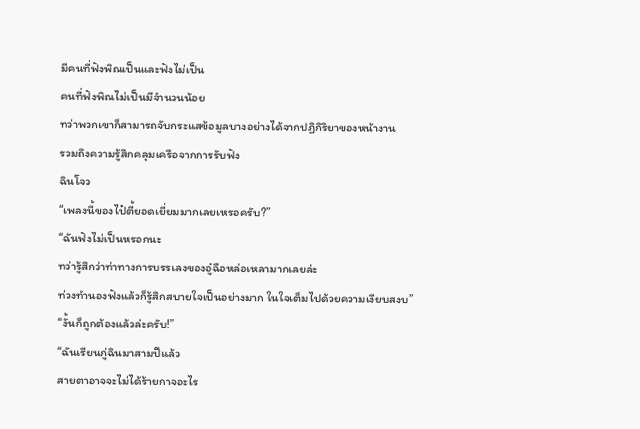มีคนที่ฟังพิณเป็นและฟังไม่เป็น
คนที่ฟังพิณไม่เป็นมีจำนวนน้อย
ทว่าพวกเขาก็สามารถจับกระแสข้อมูลบางอย่างได้จากปฏิกิริยาของหน้างาน
รวมถึงความรู้สึกคลุมเครือจากการรับฟัง
ฉินโจว
“เพลงนี้ของไป๋ตี้ยอดเยี่ยมมากเลยเหรอครับ?”
“ฉันฟังไม่เป็นหรอกนะ
ทว่ารู้สึกว่าท่าทางการบรรเลงของอู๋ฉือหล่อเหลามากเลยล่ะ
ท่วงทำนองฟังแล้วก็รู้สึกสบายใจเป็นอย่างมาก ในใจเต็มไปด้วยความเงียบสงบ”
“งั้นก็ถูกต้องแล้วล่ะครับ!”
“ฉันเรียนกู่ฉินมาสามปีแล้ว
สายตาอาจจะไม่ได้ร้ายกาจอะไร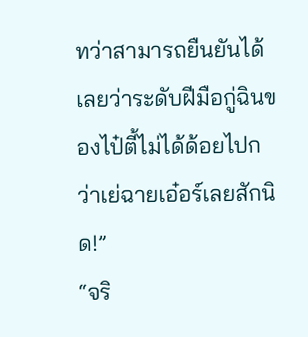ทว่าสามารถยืนยันได้เลยว่าระดับฝีมือกู่ฉินของไป๋ตี้ไม่ได้ด้อยไปกว่าเย่ฉายเอ๋อร์เลยสักนิด!”
“จริ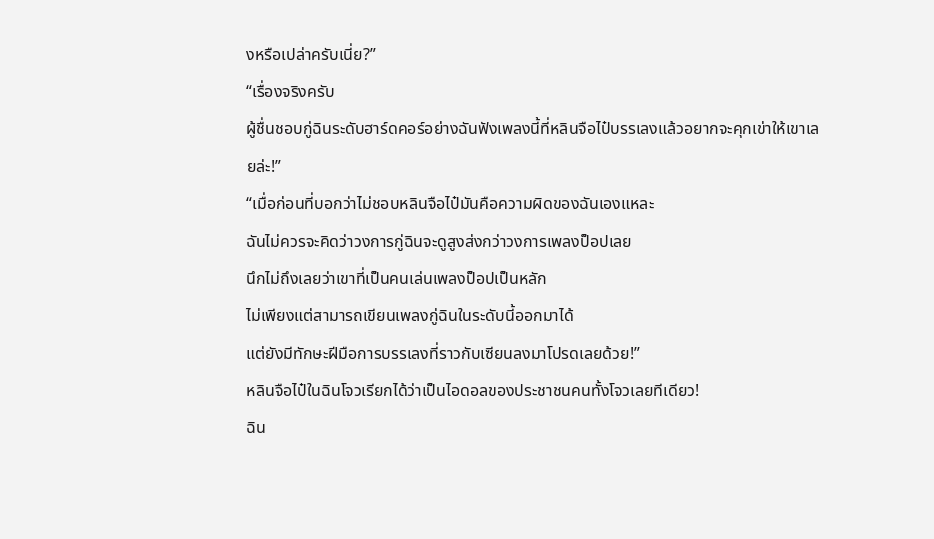งหรือเปล่าครับเนี่ย?”
“เรื่องจริงครับ
ผู้ชื่นชอบกู่ฉินระดับฮาร์ดคอร์อย่างฉันฟังเพลงนี้ที่หลินจือไป๋บรรเลงแล้วอยากจะคุกเข่าให้เขาเลยล่ะ!”
“เมื่อก่อนที่บอกว่าไม่ชอบหลินจือไป๋มันคือความผิดของฉันเองแหละ
ฉันไม่ควรจะคิดว่าวงการกู่ฉินจะดูสูงส่งกว่าวงการเพลงป็อปเลย
นึกไม่ถึงเลยว่าเขาที่เป็นคนเล่นเพลงป็อปเป็นหลัก
ไม่เพียงแต่สามารถเขียนเพลงกู่ฉินในระดับนี้ออกมาได้
แต่ยังมีทักษะฝีมือการบรรเลงที่ราวกับเซียนลงมาโปรดเลยด้วย!”
หลินจือไป๋ในฉินโจวเรียกได้ว่าเป็นไอดอลของประชาชนคนทั้งโจวเลยทีเดียว!
ฉิน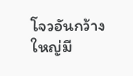โจวอันกว้างใหญ่มี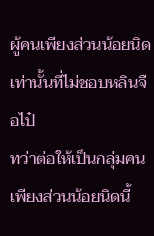ผู้คนเพียงส่วนน้อยนิดเท่านั้นที่ไม่ชอบหลินจือไป๋
ทว่าต่อให้เป็นกลุ่มคนเพียงส่วนน้อยนิดนี้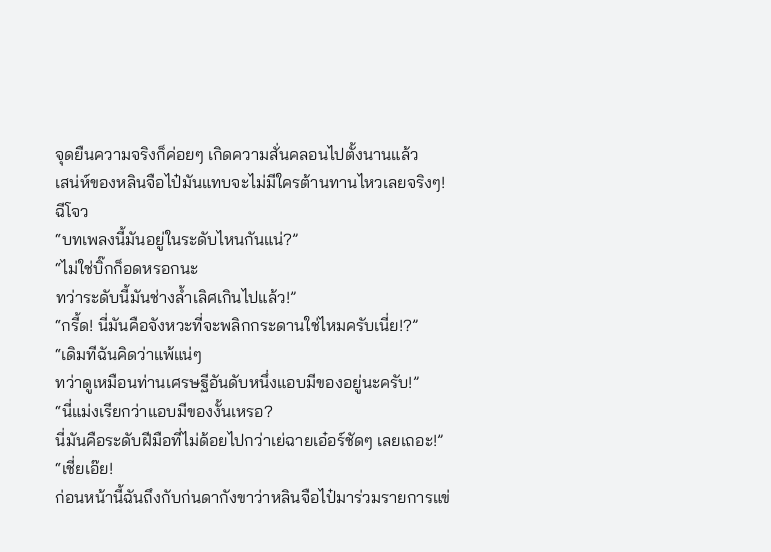จุดยืนความจริงก็ค่อยๆ เกิดความสั่นคลอนไปตั้งนานแล้ว
เสน่ห์ของหลินจือไป๋มันแทบจะไม่มีใครต้านทานไหวเลยจริงๆ!
ฉีโจว
“บทเพลงนี้มันอยู่ในระดับไหนกันแน่?”
“ไม่ใช่บิ๊กก็อดหรอกนะ
ทว่าระดับนี้มันช่างล้ำเลิศเกินไปแล้ว!”
“กรี้ด! นี่มันคือจังหวะที่จะพลิกกระดานใช่ไหมครับเนี่ย!?”
“เดิมทีฉันคิดว่าแพ้แน่ๆ
ทว่าดูเหมือนท่านเศรษฐีอันดับหนึ่งแอบมีของอยู่นะครับ!”
“นี่แม่งเรียกว่าแอบมีของงั้นเหรอ?
นี่มันคือระดับฝีมือที่ไม่ด้อยไปกว่าเย่ฉายเอ๋อร์ชัดๆ เลยเถอะ!”
“เชี่ยเอ๊ย!
ก่อนหน้านี้ฉันถึงกับก่นดากังขาว่าหลินจือไป๋มาร่วมรายการแข่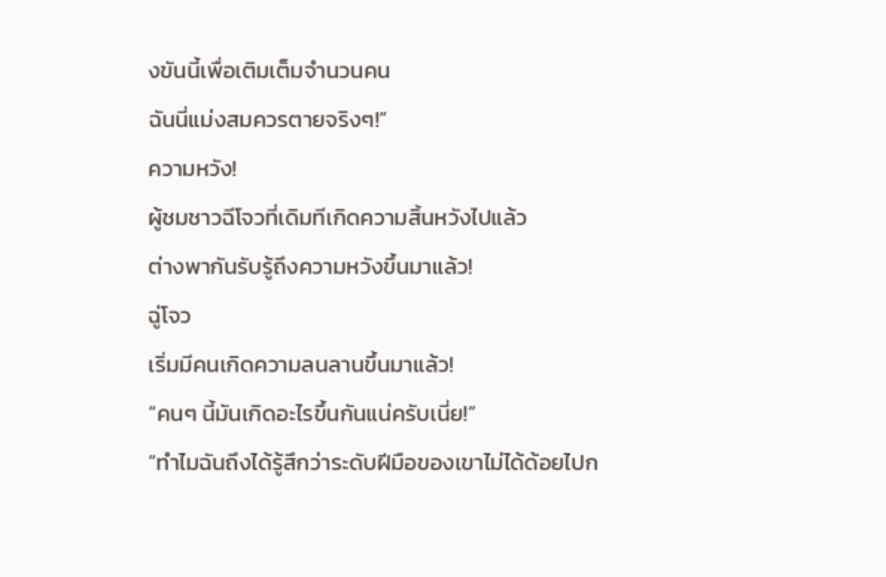งขันนี้เพื่อเติมเต็มจำนวนคน
ฉันนี่แม่งสมควรตายจริงๆ!”
ความหวัง!
ผู้ชมชาวฉีโจวที่เดิมทีเกิดความสิ้นหวังไปแล้ว
ต่างพากันรับรู้ถึงความหวังขึ้นมาแล้ว!
ฉู่โจว
เริ่มมีคนเกิดความลนลานขึ้นมาแล้ว!
“คนๆ นี้มันเกิดอะไรขึ้นกันแน่ครับเนี่ย!”
“ทำไมฉันถึงได้รู้สึกว่าระดับฝีมือของเขาไม่ได้ด้อยไปก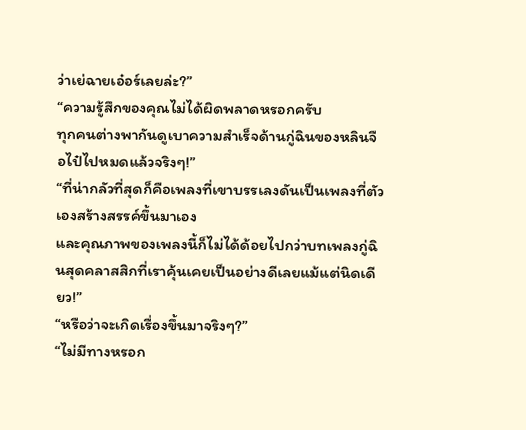ว่าเย่ฉายเอ๋อร์เลยล่ะ?”
“ความรู้สึกของคุณไม่ได้ผิดพลาดหรอกครับ
ทุกคนต่างพากันดูเบาความสำเร็จด้านกู่ฉินของหลินจือไป๋ไปหมดแล้วจริงๆ!”
“ที่น่ากลัวที่สุดก็คือเพลงที่เขาบรรเลงดันเป็นเพลงที่ตัวเองสร้างสรรค์ขึ้นมาเอง
และคุณภาพของเพลงนี้ก็ไม่ได้ด้อยไปกว่าบทเพลงกู่ฉินสุดคลาสสิกที่เราคุ้นเคยเป็นอย่างดีเลยแม้แต่นิดเดียว!”
“หรือว่าจะเกิดเรื่องขึ้นมาจริงๆ?”
“ไม่มีทางหรอก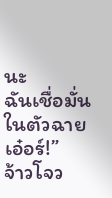นะ
ฉันเชื่อมั่นในตัวฉายเอ๋อร์!”
จ้าวโจว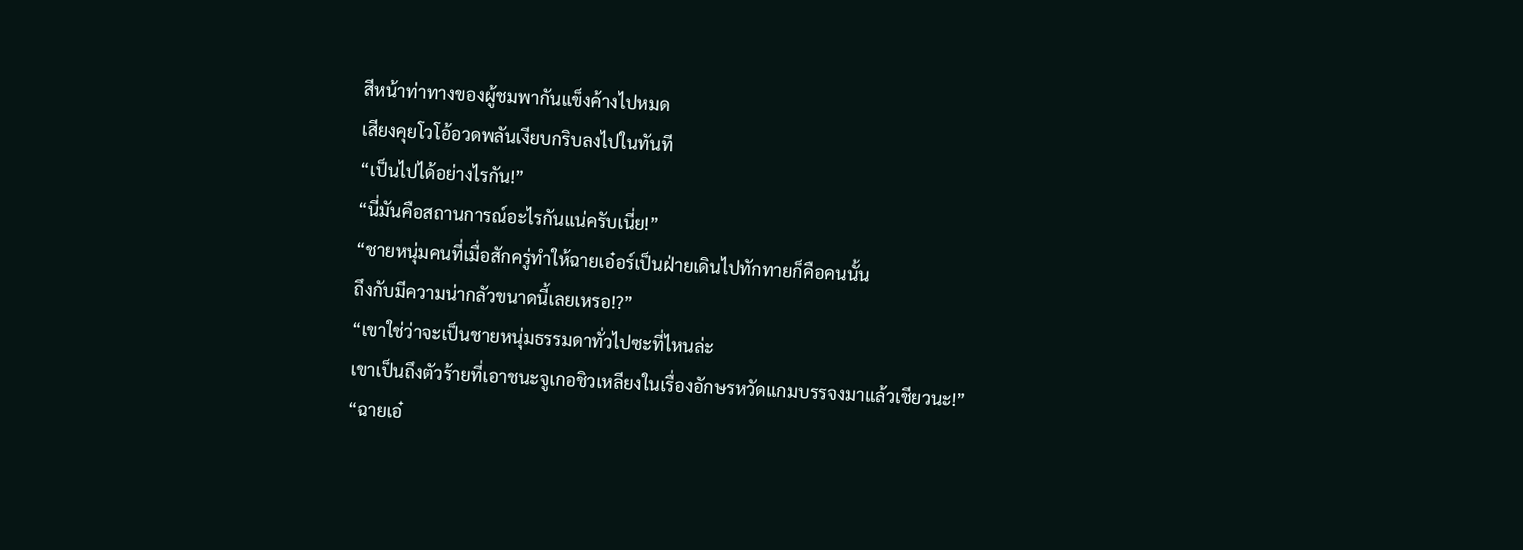สีหน้าท่าทางของผู้ชมพากันแข็งค้างไปหมด
เสียงคุยโวโอ้อวดพลันเงียบกริบลงไปในทันที
“เป็นไปได้อย่างไรกัน!”
“นี่มันคือสถานการณ์อะไรกันแน่ครับเนี่ย!”
“ชายหนุ่มคนที่เมื่อสักครู่ทำให้ฉายเอ๋อร์เป็นฝ่ายเดินไปทักทายก็คือคนนั้น
ถึงกับมีความน่ากลัวขนาดนี้เลยเหรอ!?”
“เขาใช่ว่าจะเป็นชายหนุ่มธรรมดาทั่วไปซะที่ไหนล่ะ
เขาเป็นถึงตัวร้ายที่เอาชนะจูเกอชิวเหลียงในเรื่องอักษรหวัดแกมบรรจงมาแล้วเชียวนะ!”
“ฉายเอ๋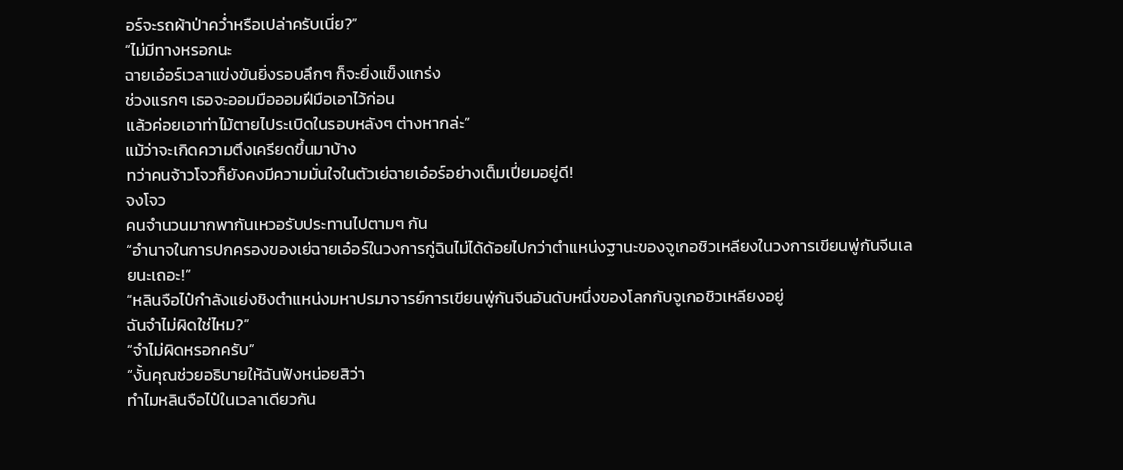อร์จะรถผ้าป่าคว่ำหรือเปล่าครับเนี่ย?”
“ไม่มีทางหรอกนะ
ฉายเอ๋อร์เวลาแข่งขันยิ่งรอบลึกๆ ก็จะยิ่งแข็งแกร่ง
ช่วงแรกๆ เธอจะออมมือออมฝีมือเอาไว้ก่อน
แล้วค่อยเอาท่าไม้ตายไประเบิดในรอบหลังๆ ต่างหากล่ะ”
แม้ว่าจะเกิดความตึงเครียดขึ้นมาบ้าง
ทว่าคนจ้าวโจวก็ยังคงมีความมั่นใจในตัวเย่ฉายเอ๋อร์อย่างเต็มเปี่ยมอยู่ดี!
จงโจว
คนจำนวนมากพากันเหวอรับประทานไปตามๆ กัน
“อำนาจในการปกครองของเย่ฉายเอ๋อร์ในวงการกู่ฉินไม่ได้ด้อยไปกว่าตำแหน่งฐานะของจูเกอชิวเหลียงในวงการเขียนพู่กันจีนเลยนะเถอะ!”
“หลินจือไป๋กำลังแย่งชิงตำแหน่งมหาปรมาจารย์การเขียนพู่กันจีนอันดับหนึ่งของโลกกับจูเกอชิวเหลียงอยู่
ฉันจำไม่ผิดใช่ไหม?”
“จำไม่ผิดหรอกครับ”
“งั้นคุณช่วยอธิบายให้ฉันฟังหน่อยสิว่า
ทำไมหลินจือไป๋ในเวลาเดียวกัน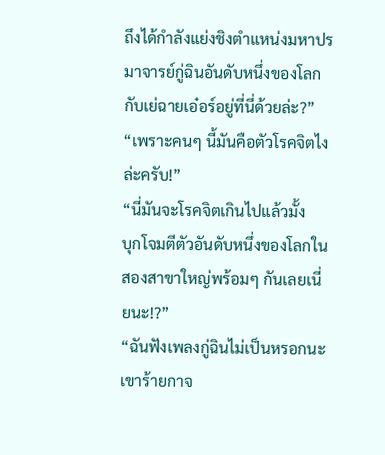ถึงได้กำลังแย่งชิงตำแหน่งมหาปรมาจารย์กู่ฉินอันดับหนึ่งของโลกกับเย่ฉายเอ๋อร์อยู่ที่นี่ด้วยล่ะ?”
“เพราะคนๆ นี้มันคือตัวโรคจิตไงล่ะครับ!”
“นี่มันจะโรคจิตเกินไปแล้วมั้ง
บุกโจมตีตัวอันดับหนึ่งของโลกในสองสาขาใหญ่พร้อมๆ กันเลยเนี่ยนะ!?”
“ฉันฟังเพลงกู่ฉินไม่เป็นหรอกนะ เขาร้ายกาจ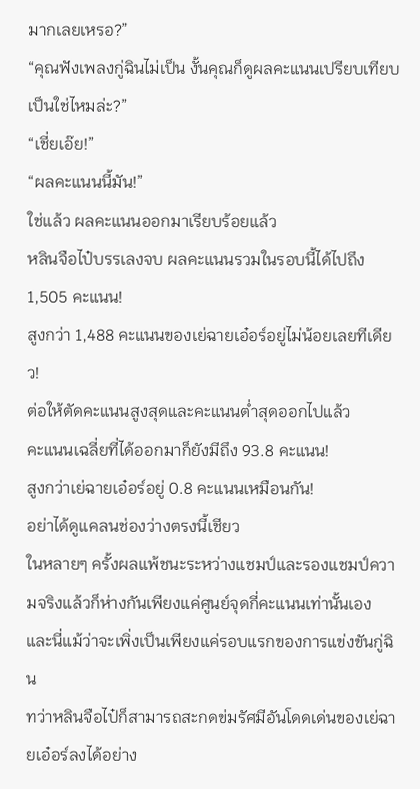มากเลยเหรอ?”
“คุณฟังเพลงกู่ฉินไม่เป็น งั้นคุณก็ดูผลคะแนนเปรียบเทียบเป็นใช่ไหมล่ะ?”
“เชี่ยเอ๊ย!”
“ผลคะแนนนี้มัน!”
ใช่แล้ว ผลคะแนนออกมาเรียบร้อยแล้ว
หลินจือไป๋บรรเลงจบ ผลคะแนนรวมในรอบนี้ได้ไปถึง 1,505 คะแนน!
สูงกว่า 1,488 คะแนนของเย่ฉายเอ๋อร์อยู่ไม่น้อยเลยทีเดียว!
ต่อให้ตัดคะแนนสูงสุดและคะแนนต่ำสุดออกไปแล้ว
คะแนนเฉลี่ยที่ได้ออกมาก็ยังมีถึง 93.8 คะแนน!
สูงกว่าเย่ฉายเอ๋อร์อยู่ 0.8 คะแนนเหมือนกัน!
อย่าได้ดูแคลนช่องว่างตรงนี้เชียว
ในหลายๆ ครั้งผลแพ้ชนะระหว่างแชมป์และรองแชมป์ความจริงแล้วก็ห่างกันเพียงแค่ศูนย์จุดกี่คะแนนเท่านั้นเอง
และนี่แม้ว่าจะเพิ่งเป็นเพียงแค่รอบแรกของการแข่งขันกู่ฉิน
ทว่าหลินจือไป๋ก็สามารถสะกดข่มรัศมีอันโดดเด่นของเย่ฉายเอ๋อร์ลงได้อย่าง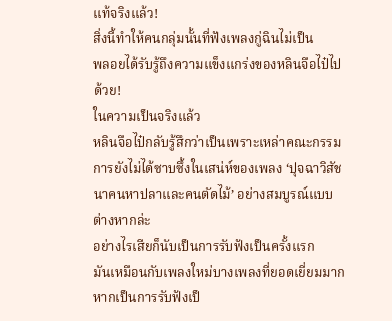แท้จริงแล้ว!
สิ่งนี้ทำให้คนกลุ่มนั้นที่ฟังเพลงกู่ฉินไม่เป็น
พลอยได้รับรู้ถึงความแข็งแกร่งของหลินจือไป๋ไปด้วย!
ในความเป็นจริงแล้ว
หลินจือไป๋กลับรู้สึกว่าเป็นเพราะเหล่าคณะกรรมการยังไม่ได้ซาบซึ้งในเสน่ห์ของเพลง ‘ปุจฉาวิสัชนาคนหาปลาและคนตัดไม้’ อย่างสมบูรณ์แบบต่างหากล่ะ
อย่างไรเสียก็นับเป็นการรับฟังเป็นครั้งแรก
มันเหมือนกับเพลงใหม่บางเพลงที่ยอดเยี่ยมมาก
หากเป็นการรับฟังเป็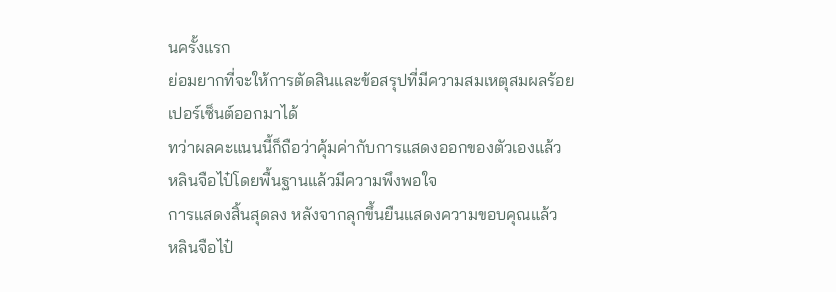นครั้งแรก
ย่อมยากที่จะให้การตัดสินและข้อสรุปที่มีความสมเหตุสมผลร้อยเปอร์เซ็นต์ออกมาได้
ทว่าผลคะแนนนี้ก็ถือว่าคุ้มค่ากับการแสดงออกของตัวเองแล้ว
หลินจือไป๋โดยพื้นฐานแล้วมีความพึงพอใจ
การแสดงสิ้นสุดลง หลังจากลุกขึ้นยืนแสดงความขอบคุณแล้ว
หลินจือไป๋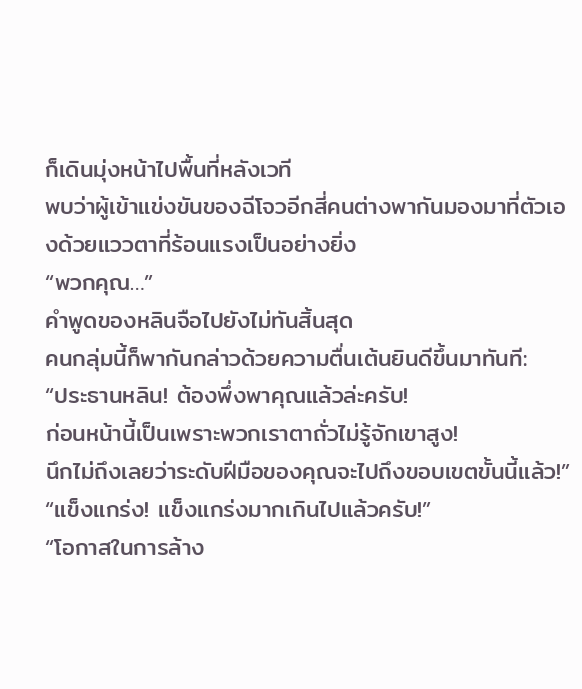ก็เดินมุ่งหน้าไปพื้นที่หลังเวที
พบว่าผู้เข้าแข่งขันของฉีโจวอีกสี่คนต่างพากันมองมาที่ตัวเองด้วยแววตาที่ร้อนแรงเป็นอย่างยิ่ง
“พวกคุณ…”
คำพูดของหลินจือไปยังไม่ทันสิ้นสุด
คนกลุ่มนี้ก็พากันกล่าวด้วยความตื่นเต้นยินดีขึ้นมาทันที:
“ประธานหลิน! ต้องพึ่งพาคุณแล้วล่ะครับ!
ก่อนหน้านี้เป็นเพราะพวกเราตาถั่วไม่รู้จักเขาสูง!
นึกไม่ถึงเลยว่าระดับฝีมือของคุณจะไปถึงขอบเขตขั้นนี้แล้ว!”
“แข็งแกร่ง! แข็งแกร่งมากเกินไปแล้วครับ!”
“โอกาสในการล้าง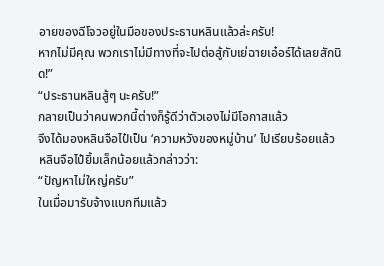อายของฉีโจวอยู่ในมือของประธานหลินแล้วล่ะครับ!
หากไม่มีคุณ พวกเราไม่มีทางที่จะไปต่อสู้กับเย่ฉายเอ๋อร์ได้เลยสักนิด!”
“ประธานหลินสู้ๆ นะครับ!”
กลายเป็นว่าคนพวกนี้ต่างก็รู้ดีว่าตัวเองไม่มีโอกาสแล้ว
จึงได้มองหลินจือไป๋เป็น ‘ความหวังของหมู่บ้าน’ ไปเรียบร้อยแล้ว
หลินจือไป๋ยิ้มเล็กน้อยแล้วกล่าวว่า:
“ปัญหาไม่ใหญ่ครับ”
ในเมื่อมารับจ้างแบกทีมแล้ว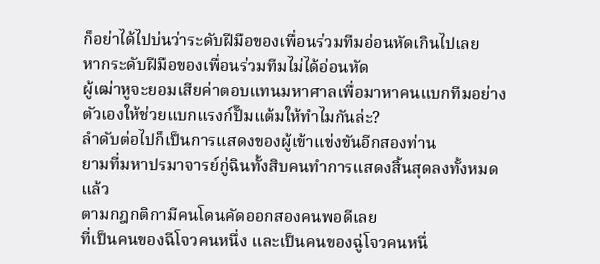ก็อย่าได้ไปบ่นว่าระดับฝีมือของเพื่อนร่วมทีมอ่อนหัดเกินไปเลย
หากระดับฝีมือของเพื่อนร่วมทีมไม่ได้อ่อนหัด
ผู้เฒ่าหูจะยอมเสียค่าตอบแทนมหาศาลเพื่อมาหาคนแบกทีมอย่างตัวเองให้ช่วยแบกแรงก์ปั๊มแต้มให้ทำไมกันล่ะ?
ลำดับต่อไปก็เป็นการแสดงของผู้เข้าแข่งขันอีกสองท่าน
ยามที่มหาปรมาจารย์กู่ฉินทั้งสิบคนทำการแสดงสิ้นสุดลงทั้งหมดแล้ว
ตามกฎกติกามีคนโดนคัดออกสองคนพอดีเลย
ที่เป็นคนของฉีโจวคนหนึ่ง และเป็นคนของฉู่โจวคนหนึ่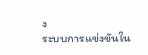ง
ระบบการแข่งขันใน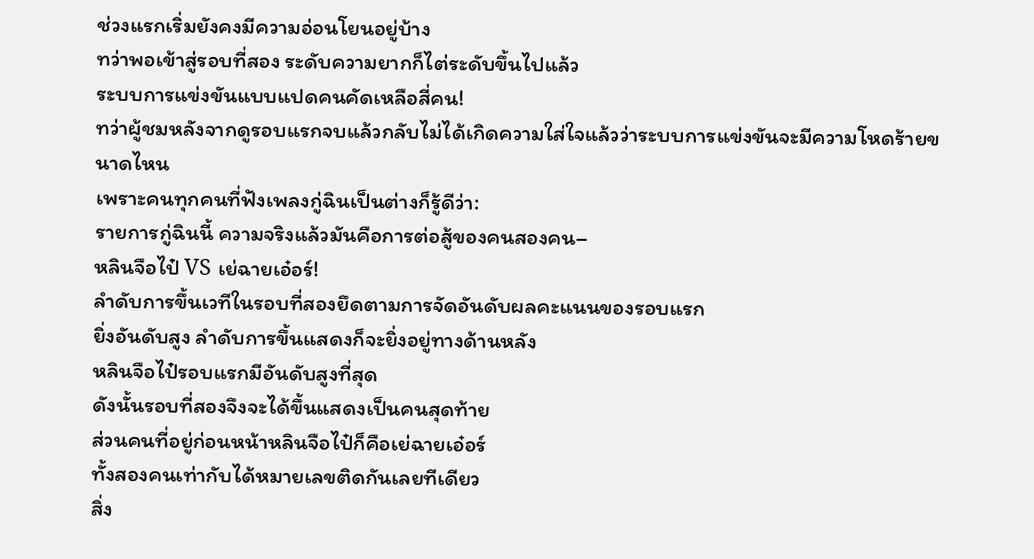ช่วงแรกเริ่มยังคงมีความอ่อนโยนอยู่บ้าง
ทว่าพอเข้าสู่รอบที่สอง ระดับความยากก็ไต่ระดับขึ้นไปแล้ว
ระบบการแข่งขันแบบแปดคนคัดเหลือสี่คน!
ทว่าผู้ชมหลังจากดูรอบแรกจบแล้วกลับไม่ได้เกิดความใส่ใจแล้วว่าระบบการแข่งขันจะมีความโหดร้ายขนาดไหน
เพราะคนทุกคนที่ฟังเพลงกู่ฉินเป็นต่างก็รู้ดีว่า:
รายการกู่ฉินนี้ ความจริงแล้วมันคือการต่อสู้ของคนสองคน–
หลินจือไป๋ VS เย่ฉายเอ๋อร์!
ลำดับการขึ้นเวทีในรอบที่สองยึดตามการจัดอันดับผลคะแนนของรอบแรก
ยิ่งอันดับสูง ลำดับการขึ้นแสดงก็จะยิ่งอยู่ทางด้านหลัง
หลินจือไป๋รอบแรกมีอันดับสูงที่สุด
ดังนั้นรอบที่สองจึงจะได้ขึ้นแสดงเป็นคนสุดท้าย
ส่วนคนที่อยู่ก่อนหน้าหลินจือไป๋ก็คือเย่ฉายเอ๋อร์
ทั้งสองคนเท่ากับได้หมายเลขติดกันเลยทีเดียว
สิ่ง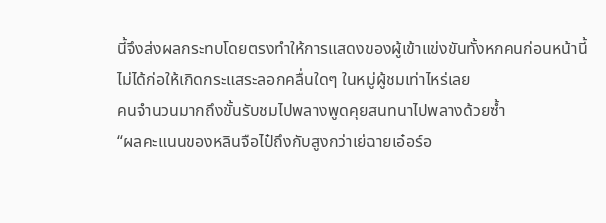นี้จึงส่งผลกระทบโดยตรงทำให้การแสดงของผู้เข้าแข่งขันทั้งหกคนก่อนหน้านี้
ไม่ได้ก่อให้เกิดกระแสระลอกคลื่นใดๆ ในหมู่ผู้ชมเท่าไหร่เลย
คนจำนวนมากถึงขั้นรับชมไปพลางพูดคุยสนทนาไปพลางด้วยซ้ำ
“ผลคะแนนของหลินจือไป๋ถึงกับสูงกว่าเย่ฉายเอ๋อร์อ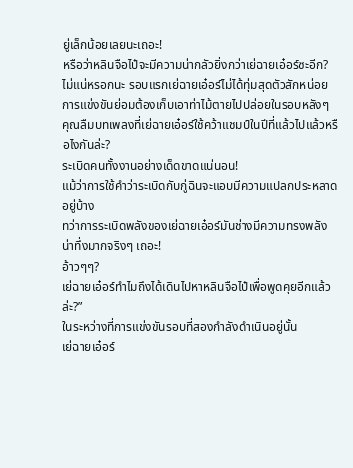ยู่เล็กน้อยเลยนะเถอะ!
หรือว่าหลินจือไป๋จะมีความน่ากลัวยิ่งกว่าเย่ฉายเอ๋อร์ซะอีก?
ไม่แน่หรอกนะ รอบแรกเย่ฉายเอ๋อร์ไม่ได้ทุ่มสุดตัวสักหน่อย
การแข่งขันย่อมต้องเก็บเอาท่าไม้ตายไปปล่อยในรอบหลังๆ
คุณลืมบทเพลงที่เย่ฉายเอ๋อร์ใช้คว้าแชมป์ในปีที่แล้วไปแล้วหรือไงกันล่ะ?
ระเบิดคนทั้งงานอย่างเด็ดขาดแน่นอน!
แม้ว่าการใช้คำว่าระเบิดกับกู่ฉินจะแอบมีความแปลกประหลาดอยู่บ้าง
ทว่าการระเบิดพลังของเย่ฉายเอ๋อร์มันช่างมีความทรงพลังน่าทึ่งมากจริงๆ เถอะ!
อ้าวๆๆ?
เย่ฉายเอ๋อร์ทำไมถึงได้เดินไปหาหลินจือไป๋เพื่อพูดคุยอีกแล้วล่ะ?”
ในระหว่างที่การแข่งขันรอบที่สองกำลังดำเนินอยู่นั้น
เย่ฉายเอ๋อร์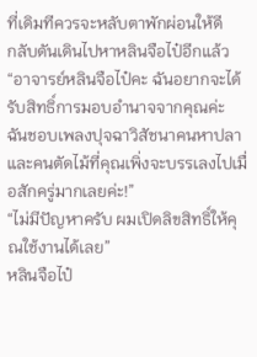ที่เดิมทีควรจะหลับตาพักผ่อนให้ดี
กลับดันเดินไปหาหลินจือไป๋อีกแล้ว
“อาจารย์หลินจือไป๋คะ ฉันอยากจะได้รับสิทธิ์การมอบอำนาจจากคุณค่ะ
ฉันชอบเพลงปุจฉาวิสัชนาคนหาปลาและคนตัดไม้ที่คุณเพิ่งจะบรรเลงไปเมื่อสักครู่มากเลยค่ะ!”
“ไม่มีปัญหาครับ ผมเปิดลิขสิทธิ์ให้คุณใช้งานได้เลย”
หลินจือไป๋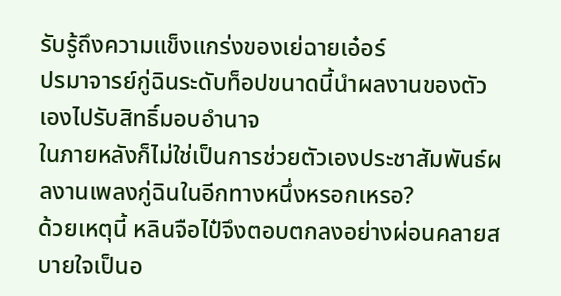รับรู้ถึงความแข็งแกร่งของเย่ฉายเอ๋อร์
ปรมาจารย์กู่ฉินระดับท็อปขนาดนี้นำผลงานของตัวเองไปรับสิทธิ์มอบอำนาจ
ในภายหลังก็ไม่ใช่เป็นการช่วยตัวเองประชาสัมพันธ์ผลงานเพลงกู่ฉินในอีกทางหนึ่งหรอกเหรอ?
ด้วยเหตุนี้ หลินจือไป๋จึงตอบตกลงอย่างผ่อนคลายสบายใจเป็นอ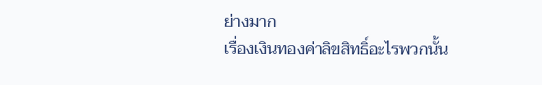ย่างมาก
เรื่องเงินทองค่าลิขสิทธิ์อะไรพวกนั้น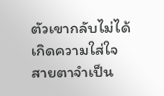ตัวเขากลับไม่ได้เกิดความใส่ใจ
สายตาจำเป็น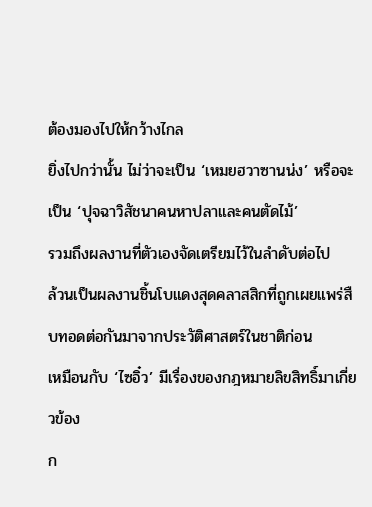ต้องมองไปให้กว้างไกล
ยิ่งไปกว่านั้น ไม่ว่าจะเป็น ‘เหมยฮวาซานน่ง’ หรือจะเป็น ‘ปุจฉาวิสัชนาคนหาปลาและคนตัดไม้’
รวมถึงผลงานที่ตัวเองจัดเตรียมไว้ในลำดับต่อไป
ล้วนเป็นผลงานชิ้นโบแดงสุดคลาสสิกที่ถูกเผยแพร่สืบทอดต่อกันมาจากประวัติศาสตร์ในชาติก่อน
เหมือนกับ ‘ไซอิ๋ว’ มีเรื่องของกฎหมายลิขสิทธิ์มาเกี่ยวข้อง
ก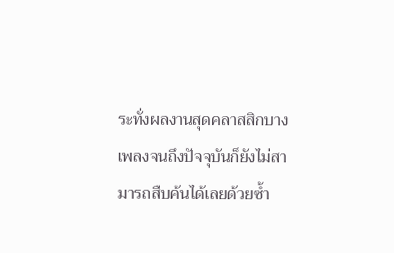ระทั่งผลงานสุดคลาสสิกบางเพลงจนถึงปัจจุบันก็ยังไม่สามารถสืบค้นได้เลยด้วยซ้ำ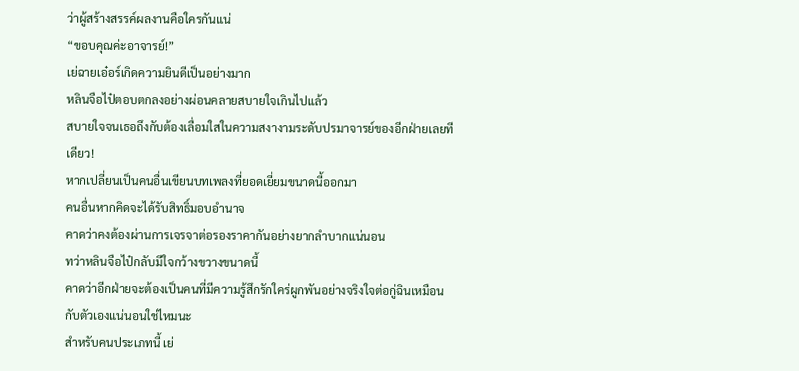ว่าผู้สร้างสรรค์ผลงานคือใครกันแน่
“ขอบคุณค่ะอาจารย์!”
เย่ฉายเอ๋อร์เกิดความยินดีเป็นอย่างมาก
หลินจือไป๋ตอบตกลงอย่างผ่อนคลายสบายใจเกินไปแล้ว
สบายใจจนเธอถึงกับต้องเลื่อมใสในความสงางามระดับปรมาจารย์ของอีกฝ่ายเลยทีเดียว!
หากเปลี่ยนเป็นคนอื่นเขียนบทเพลงที่ยอดเยี่ยมขนาดนี้ออกมา
คนอื่นหากคิดจะได้รับสิทธิ์มอบอำนาจ
คาดว่าคงต้องผ่านการเจรจาต่อรองราคากันอย่างยากลำบากแน่นอน
ทว่าหลินจือไป๋กลับมีใจกว้างขวางขนาดนี้
คาดว่าอีกฝ่ายจะต้องเป็นคนที่มีความรู้สึกรักใคร่ผูกพันอย่างจริงใจต่อกู่ฉินเหมือนกับตัวเองแน่นอนใช่ไหมนะ
สำหรับคนประเภทนี้ เย่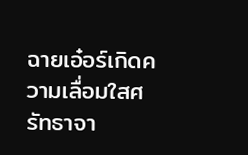ฉายเอ๋อร์เกิดความเลื่อมใสศรัทธาจา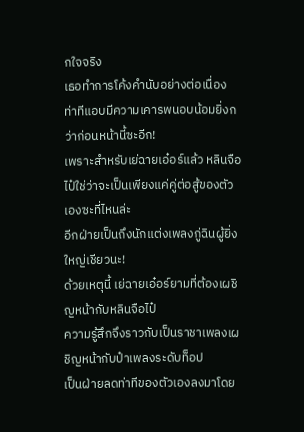กใจจริง
เธอทำการโค้งคำนับอย่างต่อเนื่อง
ท่าทีแอบมีความเคารพนอบน้อมยิ่งกว่าก่อนหน้านี้ซะอีก!
เพราะสำหรับเย่ฉายเอ๋อร์แล้ว หลินจือไป๋ใช่ว่าจะเป็นเพียงแค่คู่ต่อสู้ของตัวเองซะที่ไหนล่ะ
อีกฝ่ายเป็นถึงนักแต่งเพลงกู่ฉินผู้ยิ่งใหญ่เชียวนะ!
ด้วยเหตุนี้ เย่ฉายเอ๋อร์ยามที่ต้องเผชิญหน้ากับหลินจือไป๋
ความรู้สึกจึงราวกับเป็นราชาเพลงเผชิญหน้ากับป๋าเพลงระดับท็อป
เป็นฝ่ายลดท่าทีของตัวเองลงมาโดย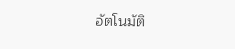อัตโนมัติ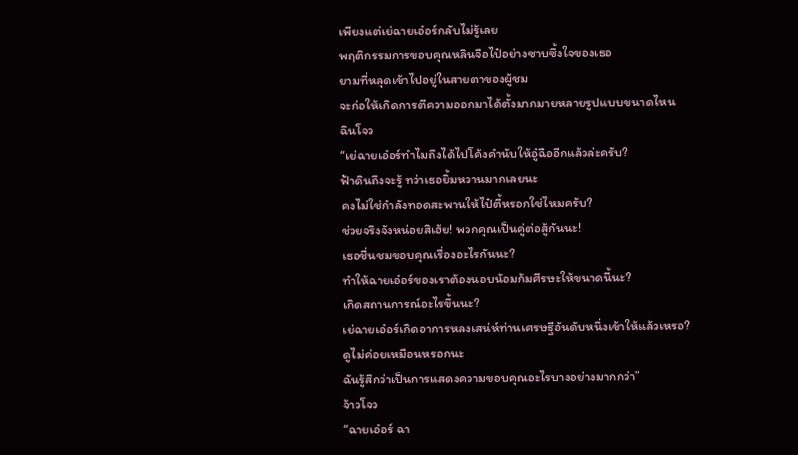เพียงแต่เย่ฉายเอ๋อร์กลับไม่รู้เลย
พฤติกรรมการขอบคุณหลินจือไป๋อย่างซาบซึ้งใจของเธอ
ยามที่หลุดเข้าไปอยู่ในสายตาของผู้ชม
จะก่อให้เกิดการตีความออกมาได้ตั้งมากมายหลายรูปแบบขนาดไหน
ฉินโจว
“เย่ฉายเอ๋อร์ทำไมถึงได้ไปโค้งคำนับให้อู๋ฉืออีกแล้วล่ะครับ?
ฟ้าดินถึงจะรู้ ทว่าเธอยิ้มหวานมากเลยนะ
คงไม่ใช่กำลังทอดสะพานให้ไป๋ตี้หรอกใช่ไหมครับ?
ช่วยจริงจังหน่อยสิเฮ้ย! พวกคุณเป็นคู่ต่อสู้กันนะ!
เธอชื่นชมขอบคุณเรื่องอะไรกันนะ?
ทำให้ฉายเอ๋อร์ของเราต้องนอบน้อมก้มศีรษะให้ขนาดนี้นะ?
เกิดสถานการณ์อะไรขึ้นนะ?
เย่ฉายเอ๋อร์เกิดอาการหลงเสน่ห์ท่านเศรษฐีอันดับหนึ่งเข้าให้แล้วเหรอ?
ดูไม่ค่อยเหมือนหรอกนะ
ฉันรู้สึกว่าเป็นการแสดงความขอบคุณอะไรบางอย่างมากกว่า”
จ้าวโจว
“ฉายเอ๋อร์ ฉา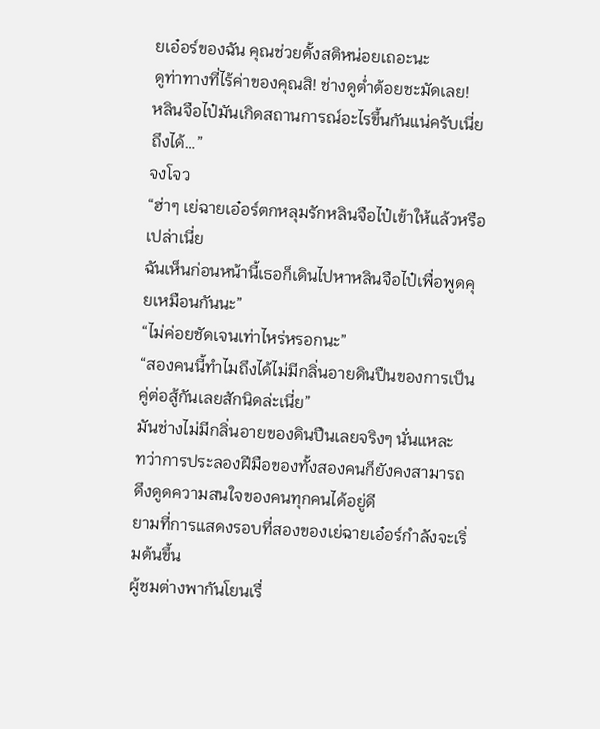ยเอ๋อร์ของฉัน คุณช่วยตั้งสติหน่อยเถอะนะ
ดูท่าทางที่ไร้ค่าของคุณสิ! ช่างดูต่ำต้อยชะมัดเลย!
หลินจือไป๋มันเกิดสถานการณ์อะไรขึ้นกันแน่ครับเนี่ยถึงได้…”
จงโจว
“ฮ่าๆ เย่ฉายเอ๋อร์ตกหลุมรักหลินจือไป๋เข้าให้แล้วหรือเปล่าเนี่ย
ฉันเห็นก่อนหน้านี้เธอก็เดินไปหาหลินจือไป๋เพื่อพูดคุยเหมือนกันนะ”
“ไม่ค่อยชัดเจนเท่าไหร่หรอกนะ”
“สองคนนี้ทำไมถึงได้ไม่มีกลิ่นอายดินปืนของการเป็นคู่ต่อสู้กันเลยสักนิดล่ะเนี่ย”
มันช่างไม่มีกลิ่นอายของดินปืนเลยจริงๆ นั่นแหละ
ทว่าการประลองฝีมือของทั้งสองคนก็ยังคงสามารถดึงดูดความสนใจของคนทุกคนได้อยู่ดี
ยามที่การแสดงรอบที่สองของเย่ฉายเอ๋อร์กำลังจะเริ่มต้นขึ้น
ผู้ชมต่างพากันโยนเรื่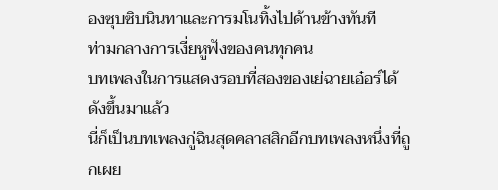องซุบซิบนินทาและการมโนทิ้งไปด้านข้างทันที
ท่ามกลางการเงี่ยหูฟังของคนทุกคน
บทเพลงในการแสดงรอบที่สองของเย่ฉายเอ๋อร์ได้ดังขึ้นมาแล้ว
นี่ก็เป็นบทเพลงกู่ฉินสุดคลาสสิกอีกบทเพลงหนึ่งที่ถูกเผย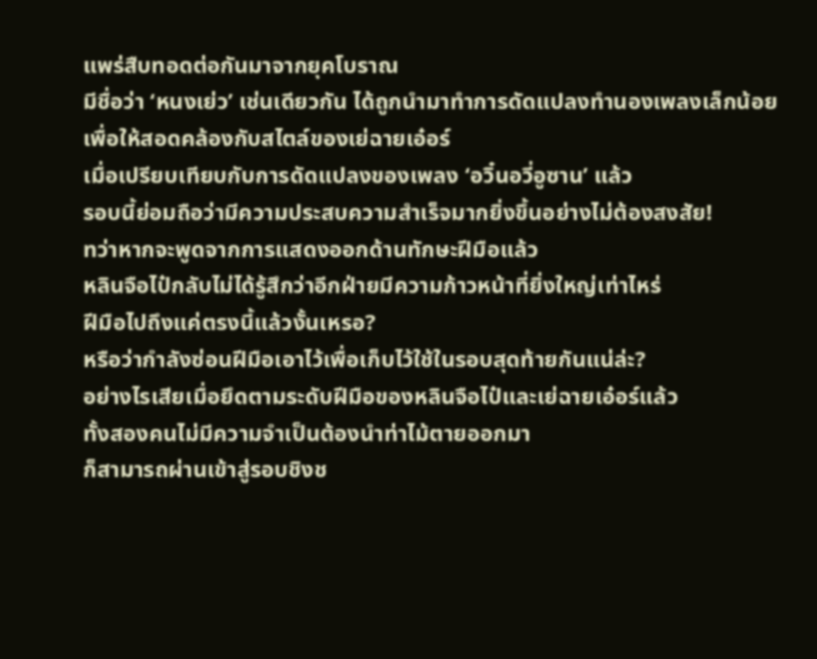แพร่สืบทอดต่อกันมาจากยุคโบราณ
มีชื่อว่า ‘หนงเย่ว’ เช่นเดียวกัน ได้ถูกนำมาทำการดัดแปลงทำนองเพลงเล็กน้อย
เพื่อให้สอดคล้องกับสไตล์ของเย่ฉายเอ๋อร์
เมื่อเปรียบเทียบกับการดัดแปลงของเพลง ‘อวิ๋นอวี่อูซาน’ แล้ว
รอบนี้ย่อมถือว่ามีความประสบความสำเร็จมากยิ่งขึ้นอย่างไม่ต้องสงสัย!
ทว่าหากจะพูดจากการแสดงออกด้านทักษะฝีมือแล้ว
หลินจือไป๋กลับไม่ได้รู้สึกว่าอีกฝ่ายมีความก้าวหน้าที่ยิ่งใหญ่เท่าไหร่
ฝีมือไปถึงแค่ตรงนี้แล้วงั้นเหรอ?
หรือว่ากำลังซ่อนฝีมือเอาไว้เพื่อเก็บไว้ใช้ในรอบสุดท้ายกันแน่ล่ะ?
อย่างไรเสียเมื่อยึดตามระดับฝีมือของหลินจือไป๋และเย่ฉายเอ๋อร์แล้ว
ทั้งสองคนไม่มีความจำเป็นต้องนำท่าไม้ตายออกมา
ก็สามารถผ่านเข้าสู่รอบชิงช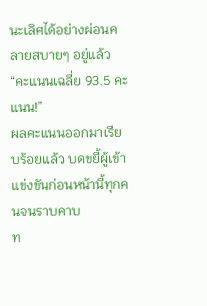นะเลิศได้อย่างผ่อนคลายสบายๆ อยู่แล้ว
“คะแนนเฉลี่ย 93.5 คะแนน!”
ผลคะแนนออกมาเรียบร้อยแล้ว บดขยี้ผู้เข้าแข่งขันก่อนหน้านี้ทุกคนจนราบคาบ
ท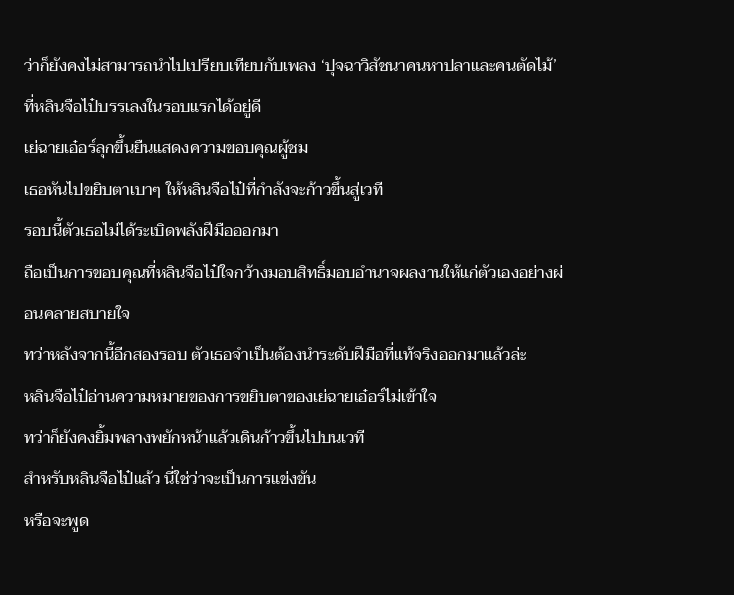ว่าก็ยังคงไม่สามารถนำไปเปรียบเทียบกับเพลง ‘ปุจฉาวิสัชนาคนหาปลาและคนตัดไม้’ ที่หลินจือไป๋บรรเลงในรอบแรกได้อยู่ดี
เย่ฉายเอ๋อร์ลุกขึ้นยืนแสดงความขอบคุณผู้ชม
เธอหันไปขยิบตาเบาๆ ให้หลินจือไป๋ที่กำลังจะก้าวขึ้นสู่เวที
รอบนี้ตัวเธอไม่ได้ระเบิดพลังฝีมือออกมา
ถือเป็นการขอบคุณที่หลินจือไป๋ใจกว้างมอบสิทธิ์มอบอำนาจผลงานให้แก่ตัวเองอย่างผ่อนคลายสบายใจ
ทว่าหลังจากนี้อีกสองรอบ ตัวเธอจำเป็นต้องนำระดับฝีมือที่แท้จริงออกมาแล้วล่ะ
หลินจือไป๋อ่านความหมายของการขยิบตาของเย่ฉายเอ๋อร์ไม่เข้าใจ
ทว่าก็ยังคงยิ้มพลางพยักหน้าแล้วเดินก้าวขึ้นไปบนเวที
สำหรับหลินจือไป๋แล้ว นี่ใช่ว่าจะเป็นการแข่งขัน
หรือจะพูด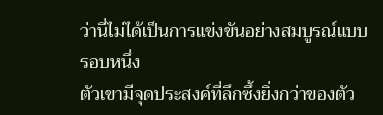ว่านี่ไม่ได้เป็นการแข่งขันอย่างสมบูรณ์แบบรอบหนึ่ง
ตัวเขามีจุดประสงค์ที่ลึกซึ้งยิ่งกว่าของตัว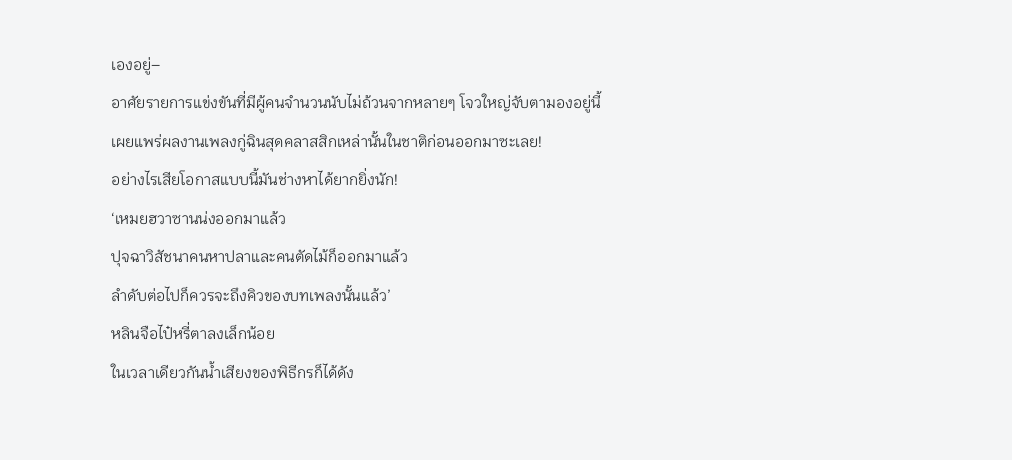เองอยู่–
อาศัยรายการแข่งขันที่มีผู้คนจำนวนนับไม่ถ้วนจากหลายๆ โจวใหญ่จับตามองอยู่นี้
เผยแพร่ผลงานเพลงกู่ฉินสุดคลาสสิกเหล่านั้นในชาติก่อนออกมาซะเลย!
อย่างไรเสียโอกาสแบบนี้มันช่างหาได้ยากยิ่งนัก!
‘เหมยฮวาซานน่งออกมาแล้ว
ปุจฉาวิสัชนาคนหาปลาและคนตัดไม้ก็ออกมาแล้ว
ลำดับต่อไปก็ควรจะถึงคิวของบทเพลงนั้นแล้ว’
หลินจือไป๋หรี่ตาลงเล็กน้อย
ในเวลาเดียวกันน้ำเสียงของพิธีกรก็ได้ดัง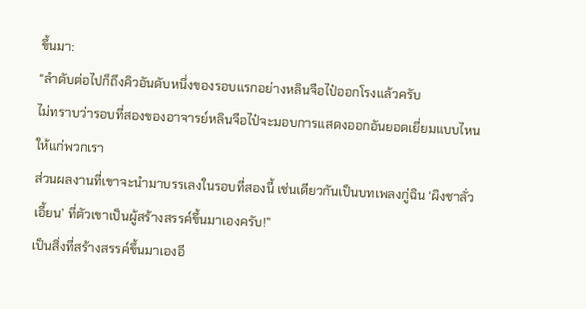ขึ้นมา:
“ลำดับต่อไปก็ถึงคิวอันดับหนึ่งของรอบแรกอย่างหลินจือไป๋ออกโรงแล้วครับ
ไม่ทราบว่ารอบที่สองของอาจารย์หลินจือไป๋จะมอบการแสดงออกอันยอดเยี่ยมแบบไหนให้แก่พวกเรา
ส่วนผลงานที่เขาจะนำมาบรรเลงในรอบที่สองนี้ เช่นเดียวกันเป็นบทเพลงกู่ฉิน ‘ผิงชาลั่วเอี้ยน’ ที่ตัวเขาเป็นผู้สร้างสรรค์ขึ้นมาเองครับ!”
เป็นสิ่งที่สร้างสรรค์ขึ้นมาเองอี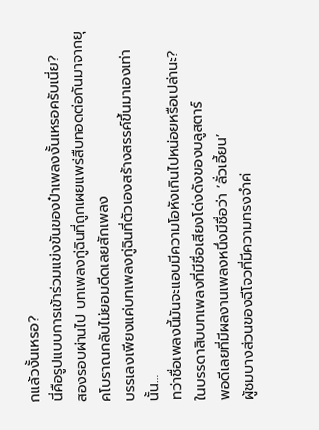กแล้วงั้นเหรอ?
นี่คือรูปแบบการเข้าร่วมแข่งขันของป๋าเพลงงั้นเหรอครับเนี่ย?
สองรอบผ่านไป บทเพลงกู่ฉินที่ถูกเผยแพร่สืบทอดต่อกันมาจากยุคโบราณกลับไม่ยอมดีดเลยสักเพลง
บรรเลงเพียงแค่บทเพลงกู่ฉินที่ตัวเองสร้างสรรค์ขึ้นมาเองเท่านั้น…
ทว่าชื่อเพลงนี้มันจะแอบมีความโอหังเกินไปหน่อยหรือเปล่านะ?
ในบรรดาสิบบทเพลงที่มีชื่อเสียงโด่งดังของบลูสตาร์
พอดีเลยที่มีผลงานเพลงหนึ่งมีชื่อว่า ‘ลั่วเอี้ยน’
ผู้ชมบางส่วนของฉีโจวที่มีความทรงจำค่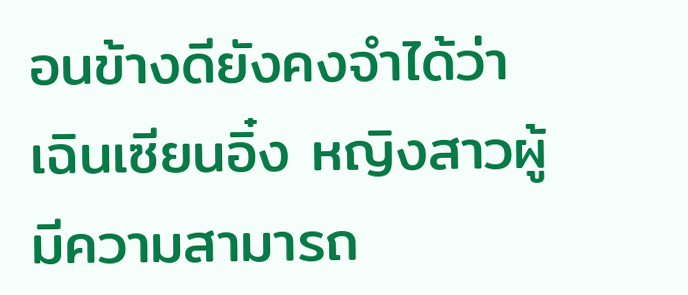อนข้างดียังคงจำได้ว่า
เฉินเซียนอิ๋ง หญิงสาวผู้มีความสามารถ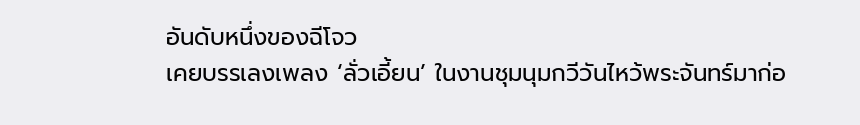อันดับหนึ่งของฉีโจว
เคยบรรเลงเพลง ‘ลั่วเอี้ยน’ ในงานชุมนุมกวีวันไหว้พระจันทร์มาก่อ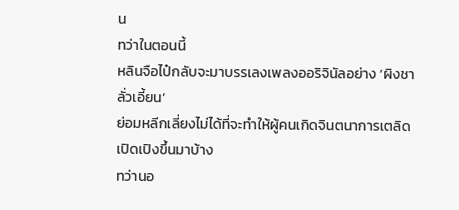น
ทว่าในตอนนี้
หลินจือไป๋กลับจะมาบรรเลงเพลงออริจินัลอย่าง ‘ผิงชาลั่วเอี้ยน’
ย่อมหลีกเลี่ยงไม่ได้ที่จะทำให้ผู้คนเกิดจินตนาการเตลิดเปิดเปิงขึ้นมาบ้าง
ทว่านอ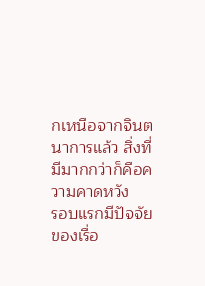กเหนือจากจินตนาการแล้ว สิ่งที่มีมากกว่าก็คือความคาดหวัง
รอบแรกมีปัจจัยของเรื่อ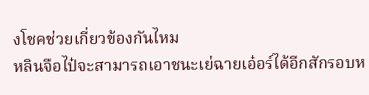งโชคช่วยเกี่ยวข้องกันไหม
หลินจือไป๋จะสามารถเอาชนะเย่ฉายเอ๋อร์ได้อีกสักรอบห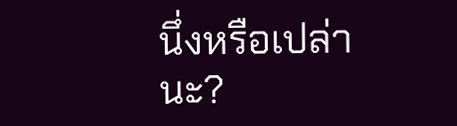นึ่งหรือเปล่านะ?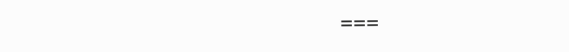===